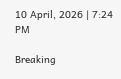10 April, 2026 | 7:24 PM

Breaking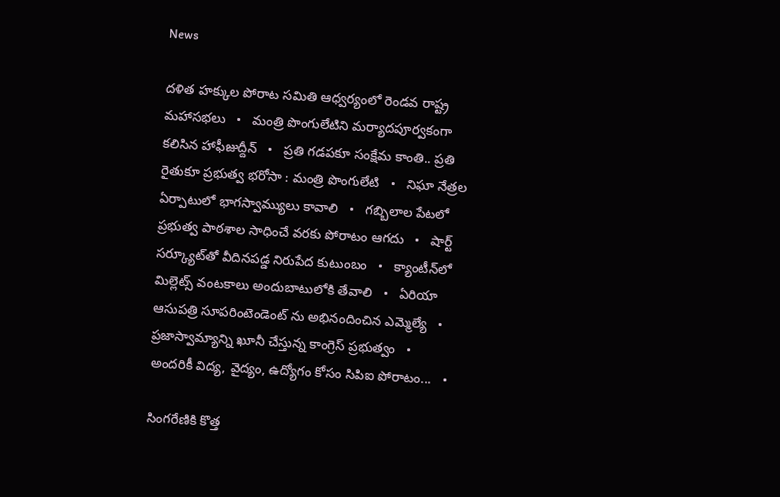News

దళిత హక్కుల పోరాట సమితి ఆధ్వర్యంలో రెండవ రాష్ట్ర మహాసభలు   •   మంత్రి పొంగులేటిని మర్యాదపూర్వకంగా కలిసిన హాఫీజుద్దీన్   •   ప్రతి గడపకూ సంక్షేమ కాంతి.. ప్రతి రైతుకూ ప్రభుత్వ భరోసా : మంత్రి పొంగులేటి   •   నిఘా నేత్రల ఏర్పాటులో భాగస్వామ్యులు కావాలి   •   గబ్బిలాల పేటలో ప్రభుత్వ పాఠశాల సాధించే వరకు పోరాటం ఆగదు   •   షార్ట్ సర్క్యూట్‌తో వీదినపడ్డ నిరుపేద కుటుంబం   •   క్యాంటీన్‌లో మిల్లెట్స్ వంటకాలు అందుబాటులోకి తేవాలి   •   ఏరియా ఆసుపత్రి సూపరింటెండెంట్ ను అభినందించిన ఎమ్మెల్యే   •   ప్రజాస్వామ్యాన్ని ఖూనీ చేస్తున్న కాంగ్రెస్ ప్రభుత్వం   •   అందరికీ విద్య, వైద్యం, ఉద్యోగం కోసం సిపిఐ పోరాటం...   •

సింగరేణికి కొత్త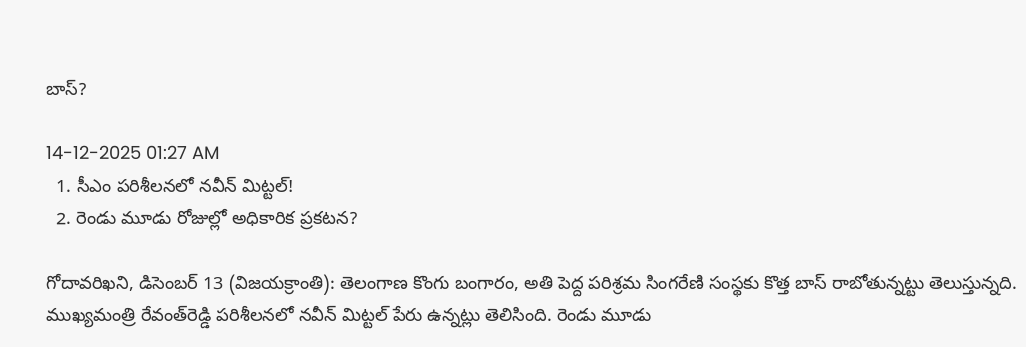బాస్?

14-12-2025 01:27 AM
  1. సీఎం పరిశీలనలో నవీన్ మిట్టల్!
  2. రెండు మూడు రోజుల్లో అధికారిక ప్రకటన?

గోదావరిఖని, డిసెంబర్ 13 (విజయక్రాంతి): తెలంగాణ కొంగు బంగారం, అతి పెద్ద పరిశ్రమ సింగరేణి సంస్థకు కొత్త బాస్ రాబోతున్నట్టు తెలుస్తున్నది. ముఖ్యమంత్రి రేవంత్‌రెడ్డి పరిశీలనలో నవీన్ మిట్టల్ పేరు ఉన్నట్లు తెలిసింది. రెండు మూడు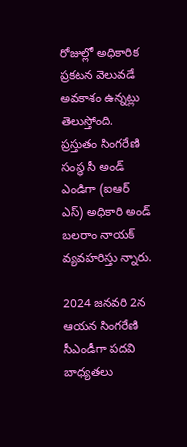రోజుల్లో అధికారిక ప్రకటన వెలువడే అవకాశం ఉన్నట్లు తెలుస్తోంది. ప్రస్తుతం సింగరేణి సంస్థ సీ అండ్ ఎండిగా (ఐఆర్ ఎస్) అధికారి అండ్ బలరాం నాయక్ వ్యవహరిస్తు న్నారు.

2024 జనవరి 2న ఆయన సింగరేణి సీఎండీగా పదవి బాధ్యతలు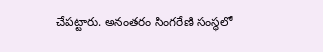చేపట్టారు. అనంతరం సింగరేణి సంస్థలో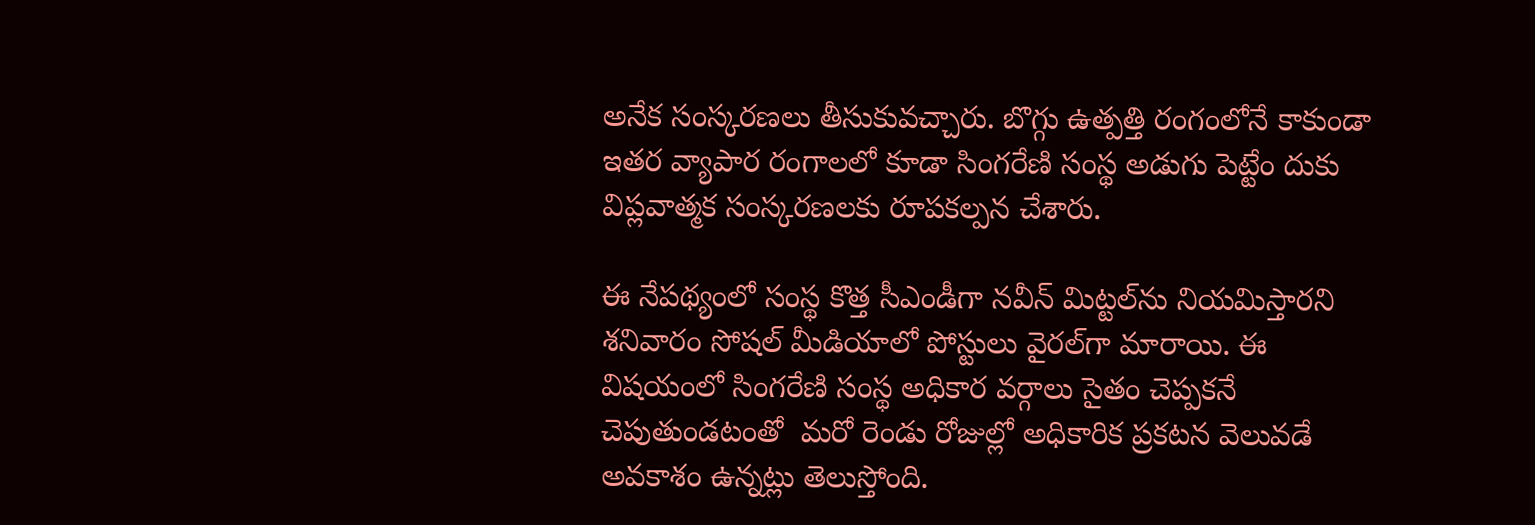అనేక సంస్కరణలు తీసుకువచ్చారు. బొగ్గు ఉత్పత్తి రంగంలోనే కాకుండా ఇతర వ్యాపార రంగాలలో కూడా సింగరేణి సంస్థ అడుగు పెట్టేం దుకు విప్లవాత్మక సంస్కరణలకు రూపకల్పన చేశారు.

ఈ నేపథ్యంలో సంస్థ కొత్త సీఎండీగా నవీన్ మిట్టల్‌ను నియమిస్తారని శనివారం సోషల్ మీడియాలో పోస్టులు వైరల్‌గా మారాయి. ఈ విషయంలో సింగరేణి సంస్థ అధికార వర్గాలు సైతం చెప్పకనే చెపుతుండటంతో  మరో రెండు రోజుల్లో అధికారిక ప్రకటన వెలువడే అవకాశం ఉన్నట్లు తెలుస్తోంది.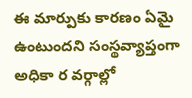ఈ మార్పుకు కారణం ఏమై ఉంటుందని సంస్థవ్యాప్తంగా అధికా ర వర్గాల్లో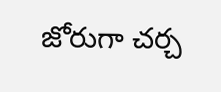జోరుగా చర్చ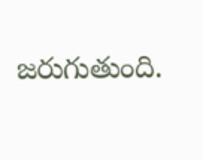జరుగుతుంది.